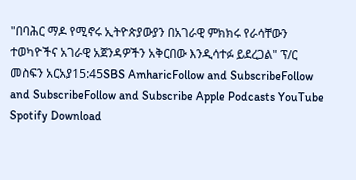"በባሕር ማዶ የሚኖሩ ኢትዮጵያውያን በአገራዊ ምክክሩ የራሳቸውን ተወካዮችና አገራዊ አጀንዳዎችን አቅርበው እንዲሳተፉ ይደረጋል" ፕ/ር መስፍን አርአያ15:45SBS AmharicFollow and SubscribeFollow and SubscribeFollow and Subscribe Apple Podcasts YouTube Spotify Download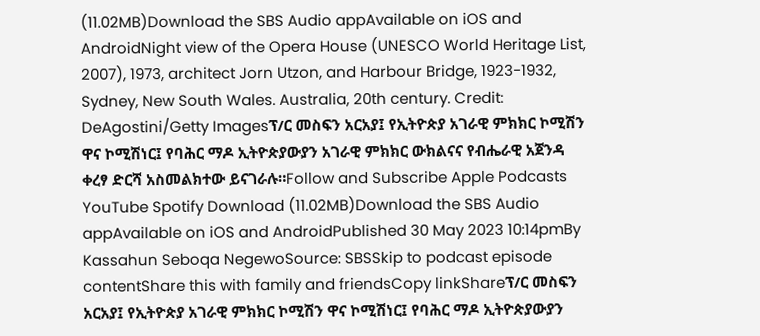(11.02MB)Download the SBS Audio appAvailable on iOS and AndroidNight view of the Opera House (UNESCO World Heritage List, 2007), 1973, architect Jorn Utzon, and Harbour Bridge, 1923-1932, Sydney, New South Wales. Australia, 20th century. Credit: DeAgostini/Getty Imagesፕ/ር መስፍን አርአያ፤ የኢትዮጵያ አገራዊ ምክክር ኮሚሽን ዋና ኮሚሽነር፤ የባሕር ማዶ ኢትዮጵያውያን አገራዊ ምክክር ውክልናና የብሔራዊ አጀንዳ ቀረፃ ድርሻ አስመልክተው ይናገራሉ።Follow and Subscribe Apple Podcasts YouTube Spotify Download (11.02MB)Download the SBS Audio appAvailable on iOS and AndroidPublished 30 May 2023 10:14pmBy Kassahun Seboqa NegewoSource: SBSSkip to podcast episode contentShare this with family and friendsCopy linkShareፕ/ር መስፍን አርአያ፤ የኢትዮጵያ አገራዊ ምክክር ኮሚሽን ዋና ኮሚሽነር፤ የባሕር ማዶ ኢትዮጵያውያን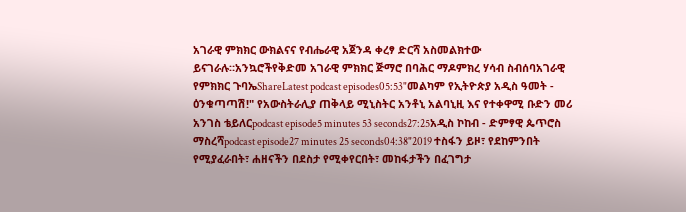አገራዊ ምክክር ውክልናና የብሔራዊ አጀንዳ ቀረፃ ድርሻ አስመልክተው ይናገራሉ።አንኳሮችየቅድመ አገራዊ ምክክር ጅማሮ በባሕር ማዶምክረ ሃሳብ ስብሰባአገራዊ የምክክር ጉባኤShareLatest podcast episodes05:53"መልካም የኢትዮጵያ አዲስ ዓመት - ዕንቁጣጣሽ!" የአውስትራሊያ ጠቅላይ ሚኒስትር አንቶኒ አልባኒዚ እና የተቀዋሚ ቡድን መሪ አንገስ ቴይለርpodcast episode5 minutes 53 seconds27:25አዲስ ኮከብ - ድምፃዊ ጴጥሮስ ማስረሻpodcast episode27 minutes 25 seconds04:38"2019 ተስፋን ይዞ፣ የደከምንበት የሚያፈራበት፣ ሐዘናችን በደስታ የሚቀየርበት፣ መከፋታችን በፈገግታ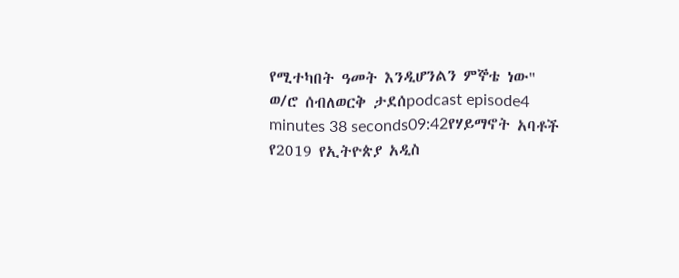የሚተካበት ዓመት እንዲሆንልን ምኞቴ ነው" ወ/ሮ ሰብለወርቅ ታደሰpodcast episode4 minutes 38 seconds09:42የሃይማኖት አባቶች የ2019 የኢትዮጵያ አዲስ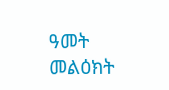ዓመት መልዕክት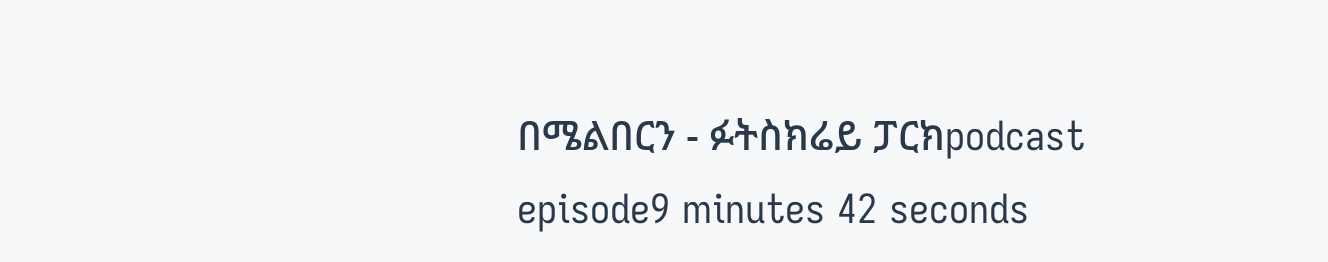በሜልበርን - ፉትስክሬይ ፓርክpodcast episode9 minutes 42 seconds